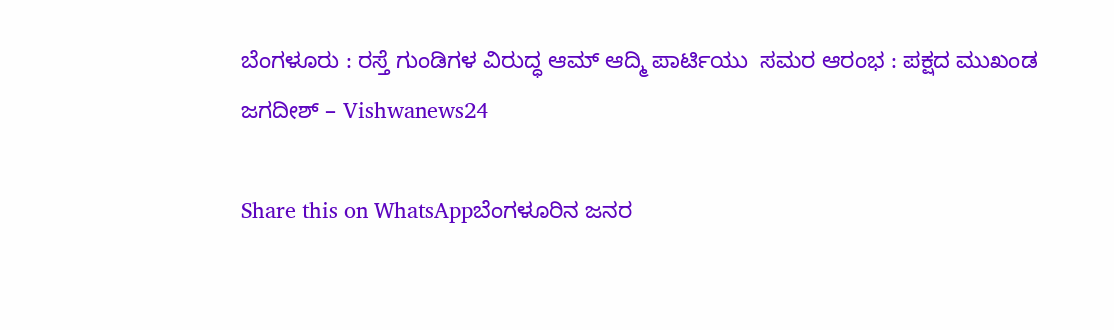ಬೆಂಗಳೂರು : ರಸ್ತೆ ಗುಂಡಿಗಳ ವಿರುದ್ಧ ಆಮ್ ಆದ್ಮಿ ಪಾರ್ಟಿಯು  ಸಮರ ಆರಂಭ : ಪಕ್ಷದ ಮುಖಂಡ ಜಗದೀಶ್ – Vishwanews24

Share this on WhatsAppಬೆಂಗಳೂರಿನ ಜನರ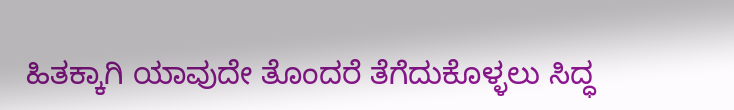ಹಿತಕ್ಕಾಗಿ ಯಾವುದೇ ತೊಂದರೆ ತೆಗೆದುಕೊಳ್ಳಲು ಸಿದ್ಧ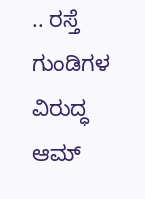.. ರಸ್ತೆ ಗುಂಡಿಗಳ ವಿರುದ್ಧ ಆಮ್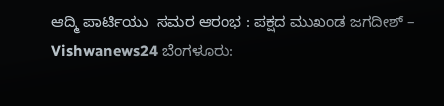ಆದ್ಮಿ ಪಾರ್ಟಿಯು  ಸಮರ ಆರಂಭ : ಪಕ್ಷದ ಮುಖಂಡ ಜಗದೀಶ್ – Vishwanews24 ಬೆಂಗಳೂರು: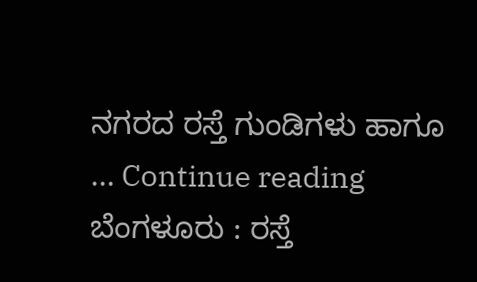ನಗರದ ರಸ್ತೆ ಗುಂಡಿಗಳು ಹಾಗೂ … Continue reading ಬೆಂಗಳೂರು : ರಸ್ತೆ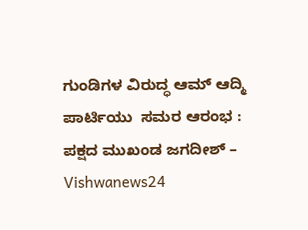ಗುಂಡಿಗಳ ವಿರುದ್ಧ ಆಮ್ ಆದ್ಮಿ ಪಾರ್ಟಿಯು  ಸಮರ ಆರಂಭ : ಪಕ್ಷದ ಮುಖಂಡ ಜಗದೀಶ್ – Vishwanews24